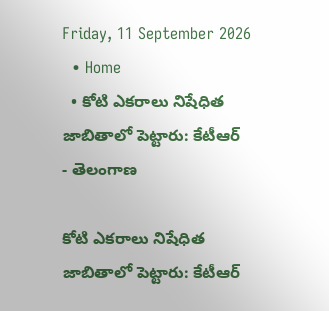Friday, 11 September 2026
  • Home
  • కోటి ఎకరాలు నిషేధిత జాబితాలో పెట్టారు: కేటీఆర్
- తెలంగాణ

కోటి ఎకరాలు నిషేధిత జాబితాలో పెట్టారు: కేటీఆర్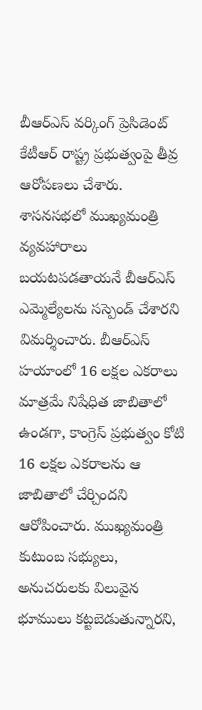బీఆర్ఎస్ వర్కింగ్ ప్రెసిడెంట్ కేటీఆర్ రాష్ట్ర ప్రభుత్వంపై తీవ్ర ఆరోపణలు చేశారు. శాసనసభలో ముఖ్యమంత్రి వ్యవహారాలు బయటపడతాయనే బీఆర్ఎస్ ఎమ్మెల్యేలను సస్పెండ్ చేశారని విమర్శించారు. బీఆర్ఎస్ హయాంలో 16 లక్షల ఎకరాలు మాత్రమే నిషేధిత జాబితాలో ఉండగా, కాంగ్రెస్ ప్రభుత్వం కోటి 16 లక్షల ఎకరాలను ఆ జాబితాలో చేర్చిందని ఆరోపించారు. ముఖ్యమంత్రి కుటుంబ సభ్యులు, అనుచరులకు విలువైన భూములు కట్టబెడుతున్నారని,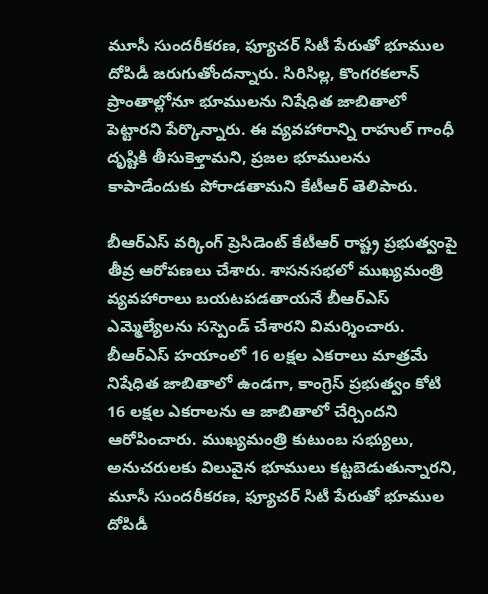మూసీ సుందరీకరణ, ఫ్యూచర్ సిటీ పేరుతో భూముల దోపిడీ జరుగుతోందన్నారు. సిరిసిల్ల, కొంగరకలాన్ ప్రాంతాల్లోనూ భూములను నిషేధిత జాబితాలో పెట్టారని పేర్కొన్నారు. ఈ వ్యవహారాన్ని రాహుల్ గాంధీ దృష్టికి తీసుకెళ్తామని, ప్రజల భూములను కాపాడేందుకు పోరాడతామని కేటీఆర్ తెలిపారు.

బీఆర్ఎస్ వర్కింగ్ ప్రెసిడెంట్ కేటీఆర్ రాష్ట్ర ప్రభుత్వంపై తీవ్ర ఆరోపణలు చేశారు. శాసనసభలో ముఖ్యమంత్రి వ్యవహారాలు బయటపడతాయనే బీఆర్ఎస్ ఎమ్మెల్యేలను సస్పెండ్ చేశారని విమర్శించారు. బీఆర్ఎస్ హయాంలో 16 లక్షల ఎకరాలు మాత్రమే నిషేధిత జాబితాలో ఉండగా, కాంగ్రెస్ ప్రభుత్వం కోటి 16 లక్షల ఎకరాలను ఆ జాబితాలో చేర్చిందని ఆరోపించారు. ముఖ్యమంత్రి కుటుంబ సభ్యులు, అనుచరులకు విలువైన భూములు కట్టబెడుతున్నారని, మూసీ సుందరీకరణ, ఫ్యూచర్ సిటీ పేరుతో భూముల దోపిడీ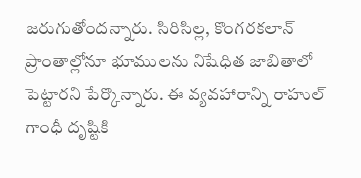జరుగుతోందన్నారు. సిరిసిల్ల, కొంగరకలాన్ ప్రాంతాల్లోనూ భూములను నిషేధిత జాబితాలో పెట్టారని పేర్కొన్నారు. ఈ వ్యవహారాన్ని రాహుల్ గాంధీ దృష్టికి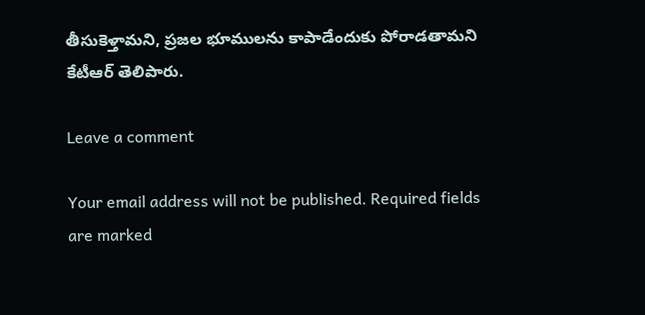తీసుకెళ్తామని, ప్రజల భూములను కాపాడేందుకు పోరాడతామని కేటీఆర్ తెలిపారు.

Leave a comment

Your email address will not be published. Required fields are marked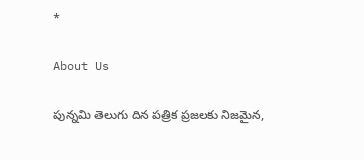*

About Us

పున్నమి తెలుగు దిన పత్రిక ప్రజలకు నిజమైన,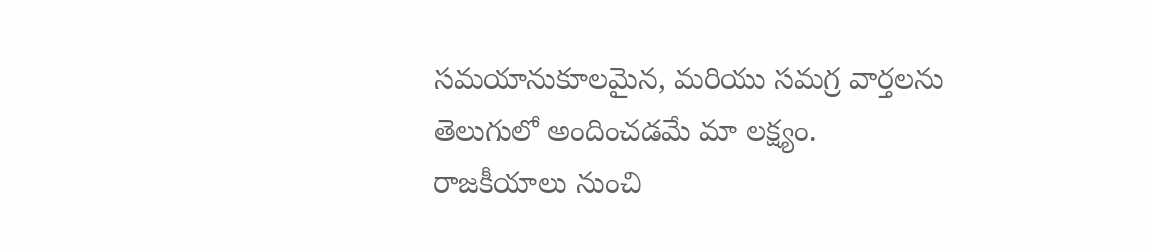సమయానుకూలమైన, మరియు సమగ్ర వార్తలను తెలుగులో అందించడమే మా లక్ష్యం.
రాజకీయాలు నుంచి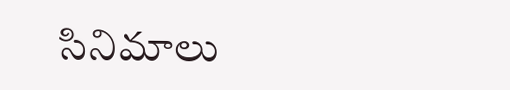సినిమాలు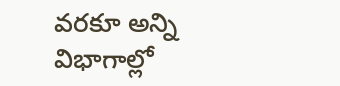వరకూ అన్ని విభాగాల్లో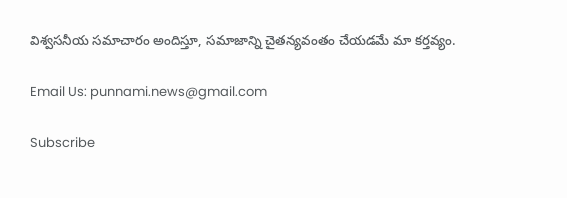విశ్వసనీయ సమాచారం అందిస్తూ, సమాజాన్ని చైతన్యవంతం చేయడమే మా కర్తవ్యం.

Email Us: punnami.news@gmail.com

Subscribe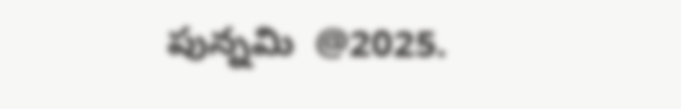పున్నమి  @2025.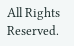All Rights Reserved.